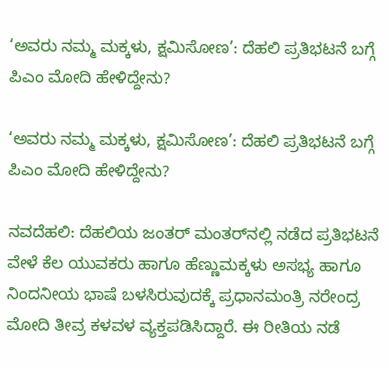‘ಅವರು ನಮ್ಮ ಮಕ್ಕಳು, ಕ್ಷಮಿಸೋಣ’: ದೆಹಲಿ ಪ್ರತಿಭಟನೆ ಬಗ್ಗೆ ಪಿಎಂ ಮೋದಿ ಹೇಳಿದ್ದೇನು?

‘ಅವರು ನಮ್ಮ ಮಕ್ಕಳು, ಕ್ಷಮಿಸೋಣ’: ದೆಹಲಿ ಪ್ರತಿಭಟನೆ ಬಗ್ಗೆ ಪಿಎಂ ಮೋದಿ ಹೇಳಿದ್ದೇನು?

ನವದೆಹಲಿ: ದೆಹಲಿಯ ಜಂತರ್ ಮಂತರ್‌ನಲ್ಲಿ ನಡೆದ ಪ್ರತಿಭಟನೆ ವೇಳೆ ಕೆಲ ಯುವಕರು ಹಾಗೂ ಹೆಣ್ಣುಮಕ್ಕಳು ಅಸಭ್ಯ ಹಾಗೂ ನಿಂದನೀಯ ಭಾಷೆ ಬಳಸಿರುವುದಕ್ಕೆ ಪ್ರಧಾನಮಂತ್ರಿ ನರೇಂದ್ರ ಮೋದಿ ತೀವ್ರ ಕಳವಳ ವ್ಯಕ್ತಪಡಿಸಿದ್ದಾರೆ. ಈ ರೀತಿಯ ನಡೆ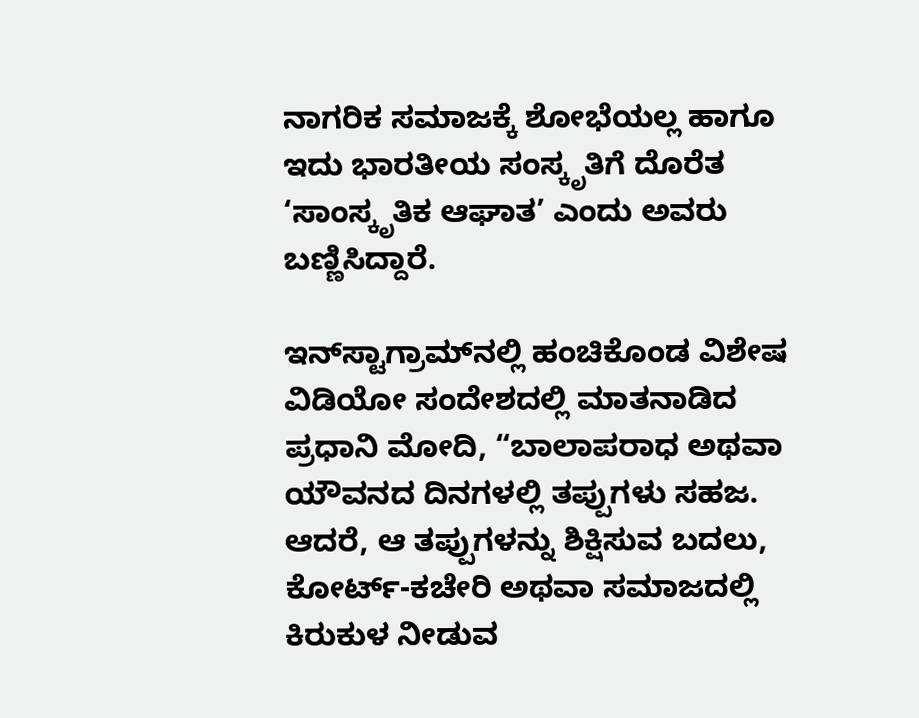ನಾಗರಿಕ ಸಮಾಜಕ್ಕೆ ಶೋಭೆಯಲ್ಲ ಹಾಗೂ ಇದು ಭಾರತೀಯ ಸಂಸ್ಕೃತಿಗೆ ದೊರೆತ ‘ಸಾಂಸ್ಕೃತಿಕ ಆಘಾತ’ ಎಂದು ಅವರು ಬಣ್ಣಿಸಿದ್ದಾರೆ.

ಇನ್‌ಸ್ಟಾಗ್ರಾಮ್‌ನಲ್ಲಿ ಹಂಚಿಕೊಂಡ ವಿಶೇಷ ವಿಡಿಯೋ ಸಂದೇಶದಲ್ಲಿ ಮಾತನಾಡಿದ ಪ್ರಧಾನಿ ಮೋದಿ, “ಬಾಲಾಪರಾಧ ಅಥವಾ ಯೌವನದ ದಿನಗಳಲ್ಲಿ ತಪ್ಪುಗಳು ಸಹಜ. ಆದರೆ, ಆ ತಪ್ಪುಗಳನ್ನು ಶಿಕ್ಷಿಸುವ ಬದಲು, ಕೋರ್ಟ್‌-ಕಚೇರಿ ಅಥವಾ ಸಮಾಜದಲ್ಲಿ ಕಿರುಕುಳ ನೀಡುವ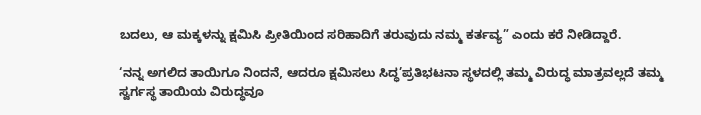ಬದಲು, ಆ ಮಕ್ಕಳನ್ನು ಕ್ಷಮಿಸಿ ಪ್ರೀತಿಯಿಂದ ಸರಿಹಾದಿಗೆ ತರುವುದು ನಮ್ಮ ಕರ್ತವ್ಯ” ಎಂದು ಕರೆ ನೀಡಿದ್ದಾರೆ.

‘ನನ್ನ ಅಗಲಿದ ತಾಯಿಗೂ ನಿಂದನೆ, ಆದರೂ ಕ್ಷಮಿಸಲು ಸಿದ್ಧ’ಪ್ರತಿಭಟನಾ ಸ್ಥಳದಲ್ಲಿ ತಮ್ಮ ವಿರುದ್ಧ ಮಾತ್ರವಲ್ಲದೆ ತಮ್ಮ ಸ್ವರ್ಗಸ್ಥ ತಾಯಿಯ ವಿರುದ್ಧವೂ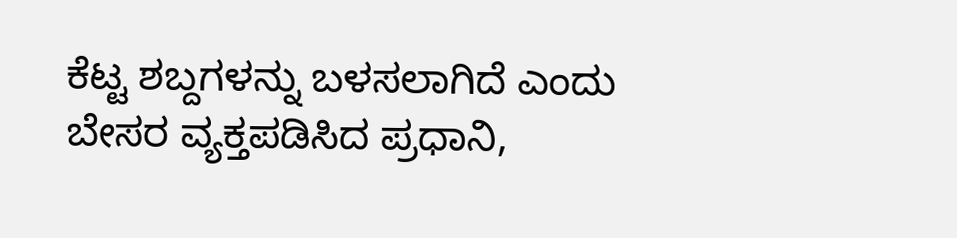ಕೆಟ್ಟ ಶಬ್ದಗಳನ್ನು ಬಳಸಲಾಗಿದೆ ಎಂದು ಬೇಸರ ವ್ಯಕ್ತಪಡಿಸಿದ ಪ್ರಧಾನಿ,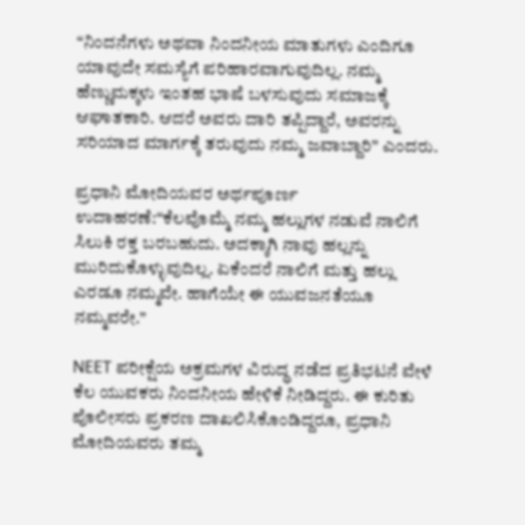“ನಿಂದನೆಗಳು ಅಥವಾ ನಿಂದನೀಯ ಮಾತುಗಳು ಎಂದಿಗೂ ಯಾವುದೇ ಸಮಸ್ಯೆಗೆ ಪರಿಹಾರವಾಗುವುದಿಲ್ಲ. ನಮ್ಮ ಹೆಣ್ಣುಮಕ್ಕಳು ಇಂತಹ ಭಾಷೆ ಬಳಸುವುದು ಸಮಾಜಕ್ಕೆ ಆಘಾತಕಾರಿ. ಆದರೆ ಅವರು ದಾರಿ ತಪ್ಪಿದ್ದಾರೆ, ಅವರನ್ನು ಸರಿಯಾದ ಮಾರ್ಗಕ್ಕೆ ತರುವುದು ನಮ್ಮ ಜವಾಬ್ದಾರಿ” ಎಂದರು.

ಪ್ರಧಾನಿ ಮೋದಿಯವರ ಅರ್ಥಪೂರ್ಣ ಉದಾಹರಣೆ:“ಕೆಲವೊಮ್ಮೆ ನಮ್ಮ ಹಲ್ಲುಗಳ ನಡುವೆ ನಾಲಿಗೆ ಸಿಲುಕಿ ರಕ್ತ ಬರಬಹುದು. ಅದಕ್ಕಾಗಿ ನಾವು ಹಲ್ಲನ್ನು ಮುರಿದುಕೊಳ್ಳುವುದಿಲ್ಲ. ಏಕೆಂದರೆ ನಾಲಿಗೆ ಮತ್ತು ಹಲ್ಲು ಎರಡೂ ನಮ್ಮವೇ. ಹಾಗೆಯೇ ಈ ಯುವಜನತೆಯೂ ನಮ್ಮವರೇ.”

NEET ಪರೀಕ್ಷೆಯ ಅಕ್ರಮಗಳ ವಿರುದ್ಧ ನಡೆದ ಪ್ರತಿಭಟನೆ ವೇಳೆ ಕೆಲ ಯುವಕರು ನಿಂದನೀಯ ಹೇಳಿಕೆ ನೀಡಿದ್ದರು. ಈ ಕುರಿತು ಪೊಲೀಸರು ಪ್ರಕರಣ ದಾಖಲಿಸಿಕೊಂಡಿದ್ದರೂ, ಪ್ರಧಾನಿ ಮೋದಿಯವರು ತಮ್ಮ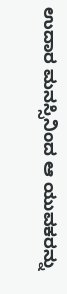ಉದಾರ ಮನಸ್ಸಿನಿಂದ ಆ ಯುವಕರನ್ನು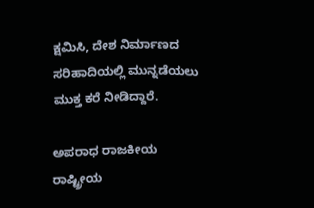ಕ್ಷಮಿಸಿ, ದೇಶ ನಿರ್ಮಾಣದ ಸರಿಹಾದಿಯಲ್ಲಿ ಮುನ್ನಡೆಯಲು ಮುಕ್ತ ಕರೆ ನೀಡಿದ್ದಾರೆ.

ಅಪರಾಧ ರಾಜಕೀಯ ರಾಷ್ಟ್ರೀಯ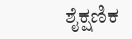ಶೈಕ್ಷಣಿಕ